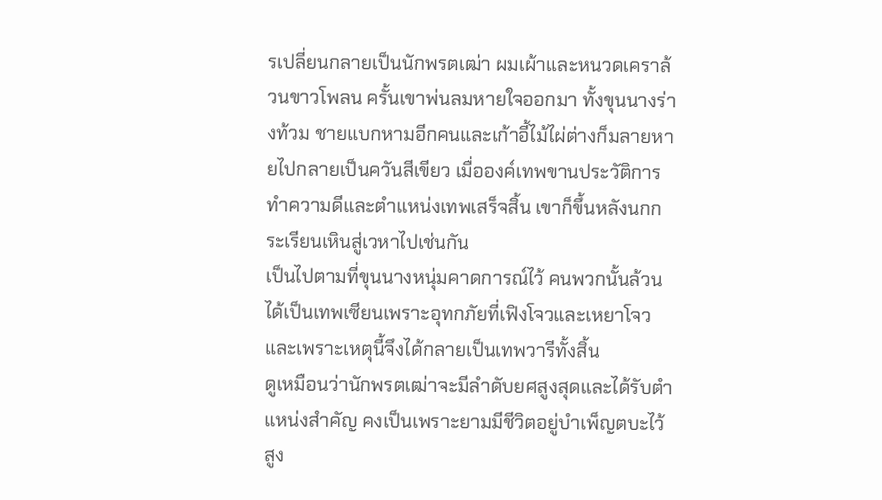รเปลี่ยนกลายเป็นนักพรตเฒ่า ผมเผ้าและหนวดเคราล้วนขาวโพลน ครั้นเขาพ่นลมหายใจออกมา ทั้งขุนนางร่างท้วม ชายแบกหามอีกคนและเก้าอี้ไม้ไผ่ต่างก็มลายหายไปกลายเป็นควันสีเขียว เมื่อองค์เทพขานประวัติการทำความดีและตำแหน่งเทพเสร็จสิ้น เขาก็ขึ้นหลังนกกระเรียนเหินสู่เวหาไปเช่นกัน
เป็นไปตามที่ขุนนางหนุ่มคาดการณ์ไว้ คนพวกนั้นล้วนได้เป็นเทพเซียนเพราะอุทกภัยที่เฟิงโจวและเหยาโจว และเพราะเหตุนี้จึงได้กลายเป็นเทพวารีทั้งสิ้น
ดูเหมือนว่านักพรตเฒ่าจะมีลำดับยศสูงสุดและได้รับตำแหน่งสำคัญ คงเป็นเพราะยามมีชีวิตอยู่บำเพ็ญตบะไว้สูง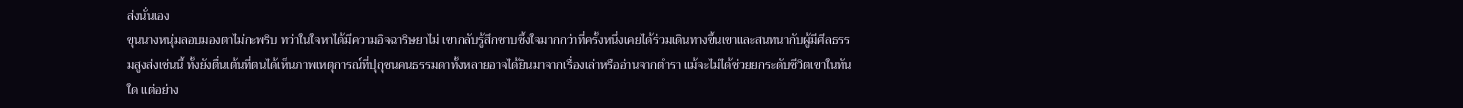ส่งนั่นเอง
ขุนนางหนุ่มลอบมองตาไม่กะพริบ ทว่าในใจหาได้มีความอิจฉาริษยาไม่ เขากลับรู้สึกซาบซึ้งใจมากกว่าที่ครั้งหนึ่งเคยได้ร่วมเดินทางขึ้นเขาและสนทนากับผู้มีศีลธรรมสูงส่งเช่นนี้ ทั้งยังตื่นเต้นที่ตนได้เห็นภาพเหตุการณ์ที่ปุถุชนคนธรรมดาทั้งหลายอาจได้ยินมาจากเรื่องเล่าหรืออ่านจากตำรา แม้จะไม่ได้ช่วยยกระดับชีวิตเขาในทันใด แต่อย่าง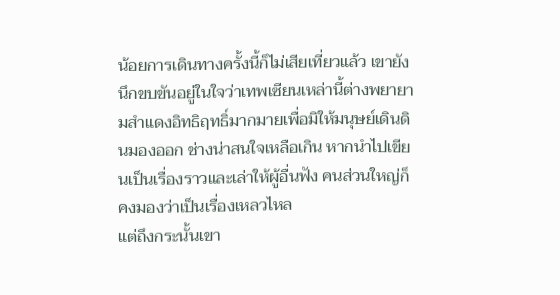น้อยการเดินทางครั้งนี้ก็ไม่เสียเที่ยวแล้ว เขายังนึกขบขันอยู่ในใจว่าเทพเซียนเหล่านี้ต่างพยายามสำแดงอิทธิฤทธิ์มากมายเพื่อมิให้มนุษย์เดินดินมองออก ช่างน่าสนใจเหลือเกิน หากนำไปเขียนเป็นเรื่องราวและเล่าให้ผู้อื่นฟัง คนส่วนใหญ่ก็คงมองว่าเป็นเรื่องเหลวไหล
แต่ถึงกระนั้นเขา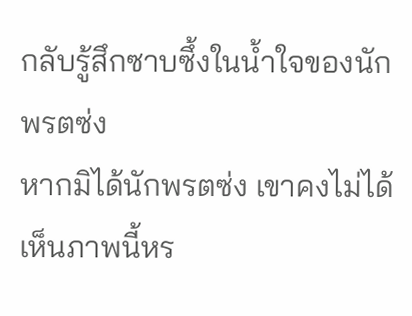กลับรู้สึกซาบซึ้งในน้ำใจของนักพรตซ่ง
หากมิได้นักพรตซ่ง เขาคงไม่ได้เห็นภาพนี้หร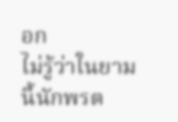อก
ไม่รู้ว่าในยามนี้นักพรต